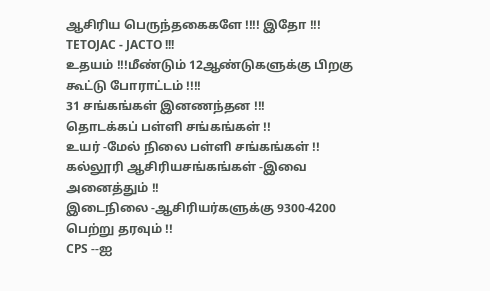ஆசிரிய பெருந்தகைகளே !!!! இதோ !!!
TETOJAC - JACTO !!!
உதயம் !!!மீண்டும் 12ஆண்டுகளுக்கு பிறகு
கூட்டு போராட்டம் !!!!
31 சங்கங்கள் இனணந்தன !!!
தொடக்கப் பள்ளி சங்கங்கள் !!
உயர் -மேல் நிலை பள்ளி சங்கங்கள் !!
கல்லூரி ஆசிரியசங்கங்கள் -இவை அனைத்தும் !!
இடைநிலை -ஆசிரியர்களுக்கு 9300-4200 பெற்று தரவும் !!
CPS --ஐ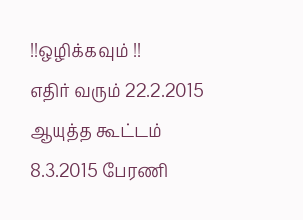!!ஒழிக்கவும் !!
எதிர் வரும் 22.2.2015 ஆயுத்த கூட்டம்
8.3.2015 பேரணி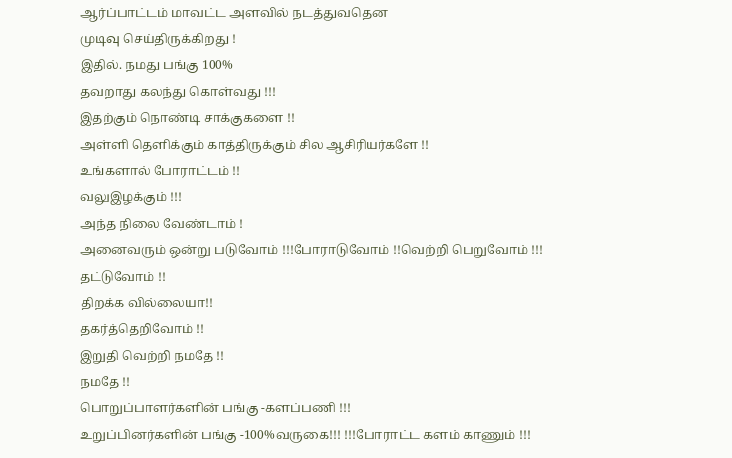ஆர்ப்பாட்டம் மாவட்ட அளவில் நடத்துவதென
முடிவு செய்திருக்கிறது !
இதில். நமது பங்கு 100%
தவறாது கலந்து கொள்வது !!!
இதற்கும் நொண்டி சாக்குகளை !!
அள்ளி தெளிக்கும் காத்திருக்கும் சில ஆசிரியர்களே !!
உங்களால் போராட்டம் !!
வலுஇழக்கும் !!!
அந்த நிலை வேண்டாம் !
அனைவரும் ஒன்று படுவோம் !!!போராடுவோம் !!வெற்றி பெறுவோம் !!!
தட்டுவோம் !!
திறக்க வில்லையா!!
தகர்த்தெறிவோம் !!
இறுதி வெற்றி நமதே !!
நமதே !!
பொறுப்பாளர்களின் பங்கு -களப்பணி !!!
உறுப்பினர்களின் பங்கு -100%வருகை!!! !!!போராட்ட களம் காணும் !!!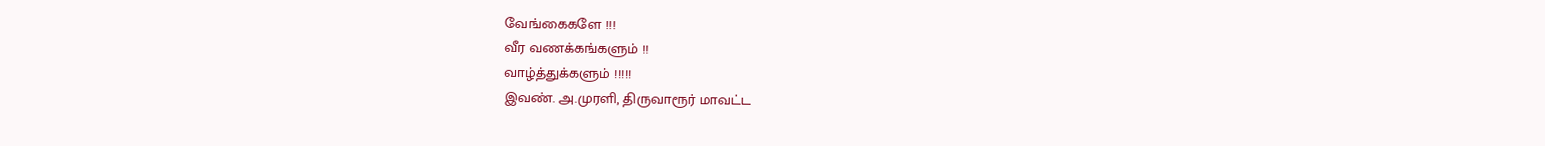வேங்கைகளே !!!
வீர வணக்கங்களும் !!
வாழ்த்துக்களும் !!!!!
இவண். அ.முரளி, திருவாரூர் மாவட்ட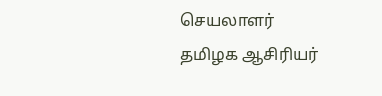செயலாளர்
தமிழக ஆசிரியர்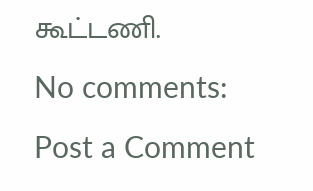கூட்டணி.
No comments:
Post a Comment